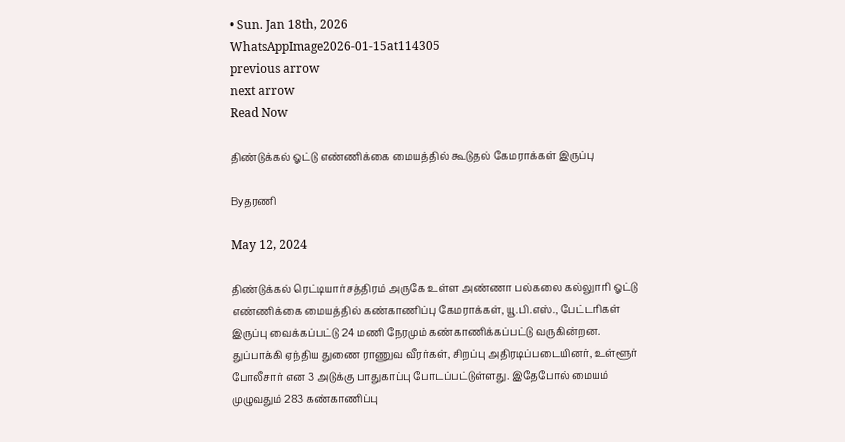• Sun. Jan 18th, 2026
WhatsAppImage2026-01-15at114305
previous arrow
next arrow
Read Now

திண்டுக்கல் ஓட்டு எண்ணிக்கை மையத்தில் கூடுதல் கேமராக்கள் இருப்பு

Byதரணி

May 12, 2024

திண்டுக்கல் ரெட்டியார்சத்திரம் அருகே உள்ள அண்ணா பல்கலை கல்லுாரி ஓட்டு எண்ணிக்கை மையத்தில் கண்காணிப்பு கேமராக்கள், யூ.பி.எஸ்., பேட்டரிகள் இருப்பு வைக்கப்பட்டு 24 மணி நேரமும் கண்காணிக்கப்பட்டு வருகின்றன. துப்பாக்கி ஏந்திய துணை ராணுவ வீரர்கள், சிறப்பு அதிரடிப்படையினர், உள்ளூர் போலீசார் என 3 அடுக்கு பாதுகாப்பு போடப்பட்டுள்ளது. இதேபோல் மையம் முழுவதும் 283 கண்காணிப்பு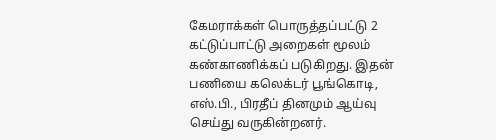கேமராக்கள் பொருத்தப்பட்டு 2 கட்டுப்பாட்டு அறைகள் மூலம் கண்காணிக்கப் படுகிறது. இதன் பணியை கலெக்டர் பூங்கொடி, எஸ்.பி., பிரதீப் தினமும் ஆய்வு செய்து வருகின்றனர்.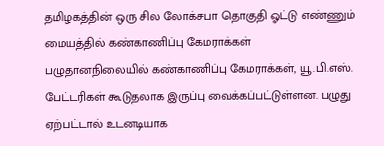தமிழகத்தின் ஒரு சில லோக்சபா தொகுதி ஓட்டு எண்ணும் மையத்தில் கண்காணிப்பு கேமராக்கள் பழுதானநிலையில் கண்காணிப்பு கேமராக்கள், யூ.பி.எஸ். பேட்டரிகள் கூடுதலாக இருப்பு வைக்கப்பட்டுள்ளன. பழுது ஏற்பட்டால் உடனடியாக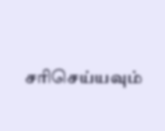சரிசெய்யவும்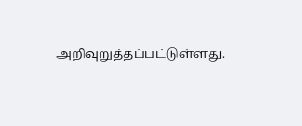அறிவுறுத்தப்பட்டுள்ளது.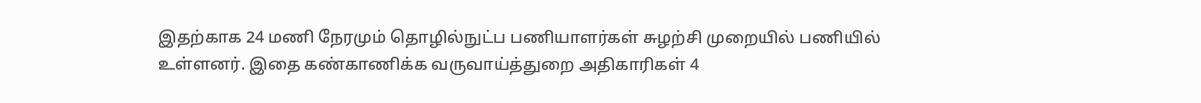இதற்காக 24 மணி நேரமும் தொழில்நுட்ப பணியாளர்கள் சுழற்சி முறையில் பணியில் உள்ளனர். இதை கண்காணிக்க வருவாய்த்துறை அதிகாரிகள் 4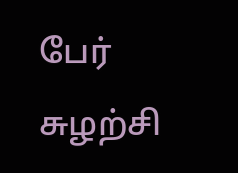பேர் சுழற்சி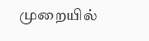முறையில்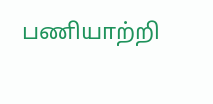பணியாற்றி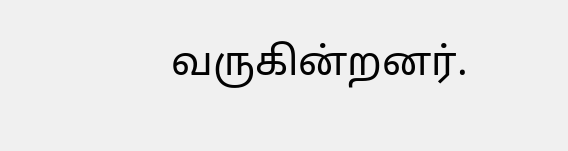வருகின்றனர்.